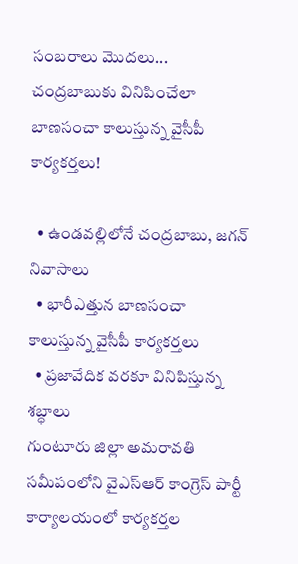సంబరాలు మొదలు... చంద్రబాబుకు వినిపించేలా బాణసంచా కాలుస్తున్న వైసీపీ కార్యకర్తలు!

  • ఉండవల్లిలోనే చంద్రబాబు, జగన్ నివాసాలు
  • భారీఎత్తున బాణసంచా కాలుస్తున్న వైసీపీ కార్యకర్తలు
  • ప్రజావేదిక వరకూ వినిపిస్తున్న శబ్ధాలు
గుంటూరు జిల్లా అమరావతి సమీపంలోని వైఎస్ఆర్ కాంగ్రెస్ పార్టీ కార్యాలయంలో కార్యకర్తల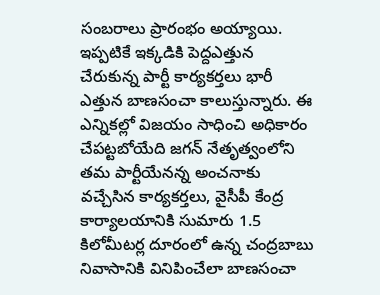సంబరాలు ప్రారంభం అయ్యాయి. ఇప్పటికే ఇక్కడికి పెద్దఎత్తున చేరుకున్న పార్టీ కార్యకర్తలు భారీ ఎత్తున బాణసంచా కాలుస్తున్నారు. ఈ ఎన్నికల్లో విజయం సాధించి అధికారం చేపట్టబోయేది జగన్ నేతృత్వంలోని తమ పార్టీయేనన్న అంచనాకు వచ్చేసిన కార్యకర్తలు, వైసీపీ కేంద్ర కార్యాలయానికి సుమారు 1.5 కిలోమీటర్ల దూరంలో ఉన్న చంద్రబాబు నివాసానికి వినిపించేలా బాణసంచా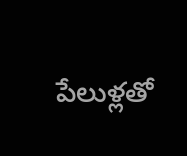పేలుళ్లతో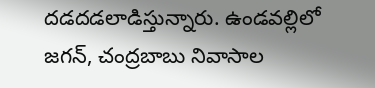దడదడలాడిస్తున్నారు. ఉండవల్లిలో జగన్, చంద్రబాబు నివాసాల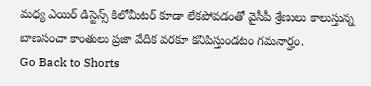మధ్య ఎయిర్ డిస్టెన్స్ కిలోమీటర్ కూడా లేకపోవడంతో వైసీపీ శ్రేణులు కాలుస్తున్న బాణసంచా కాంతులు ప్రజా వేదిక వరకూ కనిపిస్తుండటం గమనార్హం.
Go Back to Shorts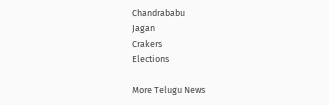Chandrababu
Jagan
Crakers
Elections

More Telugu News